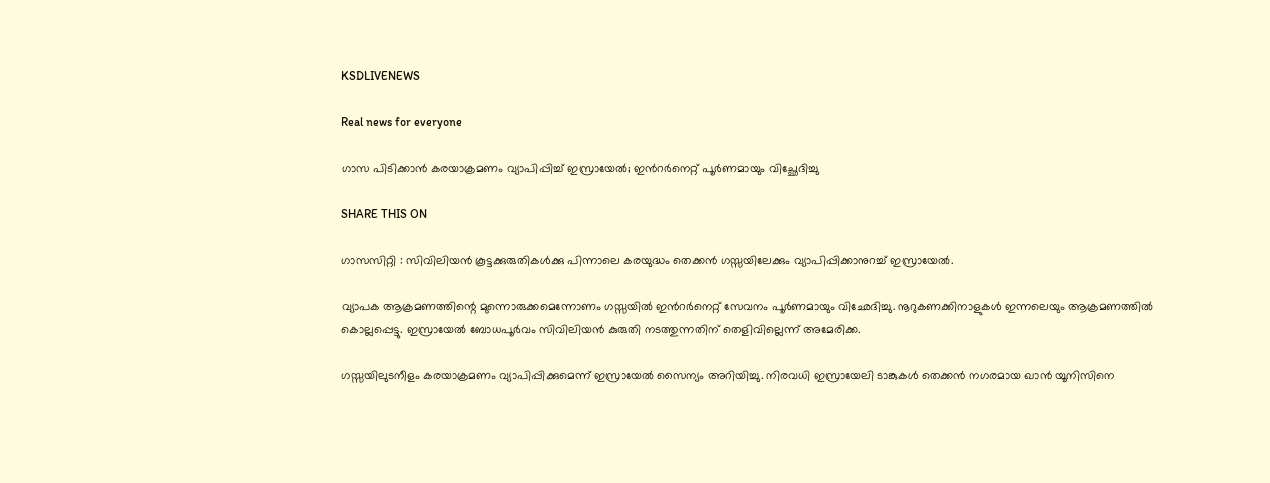KSDLIVENEWS

Real news for everyone

ഗാസ പിടിക്കാൻ കരയാക്രമണം വ്യാപിപ്പിച്ച്‌ ഇസ്രായേല്‍; ഇന്‍റര്‍നെറ്റ് പൂര്‍ണമായും വിച്ഛേദിച്ചു

SHARE THIS ON

ഗാസസിറ്റി : സിവിലിയൻ കൂട്ടക്കുരുതികള്‍ക്കു പിന്നാലെ കരയുദ്ധം തെക്കൻ ഗസ്സയിലേക്കും വ്യാപിപ്പിക്കാനുറച്ച്‌ ഇസ്രായേല്‍.

വ്യാപക ആക്രമണത്തിന്റെ മുന്നൊരുക്കമെന്നോണം ഗസ്സയില്‍ ഇൻറര്‍നെറ്റ് സേവനം പൂര്‍ണമായും വിഛേദിച്ചു. നൂറുകണക്കിനാളുകള്‍ ഇന്നലെയും ആക്രമണത്തില്‍ കൊല്ലപ്പെട്ടു. ഇസ്രായേല്‍ ബോധപൂര്‍വം സിവിലിയൻ കുരുതി നടത്തുന്നതിന് തെളിവില്ലെന്ന് അമേരിക്ക.

ഗസ്സയിലുടനീളം കരയാക്രമണം വ്യാപിപ്പിക്കുമെന്ന് ഇസ്രായേല്‍ സൈന്യം അറിയിച്ചു. നിരവധി ഇസ്രായേലി ടാങ്കുകള്‍ തെക്കൻ നഗരമായ ഖാൻ യൂനിസിനെ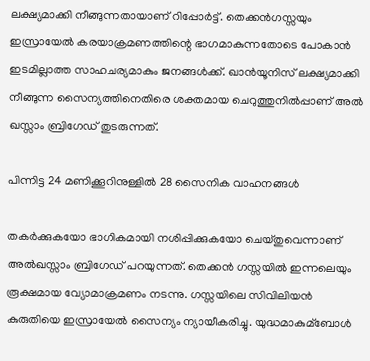ലക്ഷ്യമാക്കി നീങ്ങുന്നതായാണ് റിപ്പോര്‍ട്ട്. തെക്കൻഗസ്സയും ഇസ്രായേല്‍ കരയാക്രമണത്തിന്റെ ഭാഗമാകുന്നതോടെ പോകാൻ ഇടമില്ലാത്ത സാഹചര്യമാകും ജനങ്ങള്‍ക്ക്. ഖാൻയൂനിസ് ലക്ഷ്യമാക്കി നീങ്ങുന്ന സൈന്യത്തിനെതിരെ ശക്തമായ ചെറുത്തുനില്‍പ്പാണ് അല്‍ ഖസ്സാം ബ്രിഗേഡ് തുടരുന്നത്.

പിന്നിട്ട 24 മണിക്കൂറിനുള്ളില്‍ 28 സൈനിക വാഹനങ്ങള്‍

തകര്‍ക്കുകയോ ഭാഗികമായി നശിപ്പിക്കുകയോ ചെയ്തുവെന്നാണ് അല്‍ഖസ്സാം ബ്രിഗേഡ് പറയുന്നത്. തെക്കൻ ഗസ്സയില്‍ ഇന്നലെയും രൂക്ഷമായ വ്യോമാക്രമണം നടന്നു. ഗസ്സയിലെ സിവിലിയൻ കുരുതിയെ ഇസ്രായേല്‍ സൈന്യം ന്യായീകരിച്ചു. യുദ്ധമാകുമ്ബോള്‍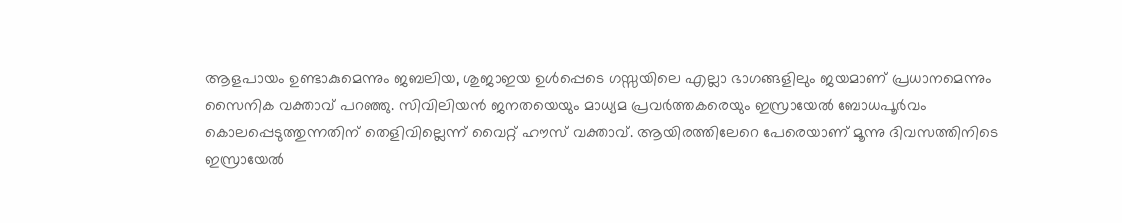ആളപായം ഉണ്ടാകുമെന്നും ജബലിയ, ശുജാഇയ ഉള്‍പ്പെടെ ഗസ്സയിലെ എല്ലാ ഭാഗങ്ങളിലും ജയമാണ് പ്രധാനമെന്നും സൈനിക വക്താവ് പറഞ്ഞു. സിവിലിയൻ ജനതയെയും മാധ്യമ പ്രവര്‍ത്തകരെയും ഇസ്രായേല്‍ ബോധപൂര്‍വം കൊലപ്പെടുത്തുന്നതിന് തെളിവില്ലെന്ന് വൈറ്റ് ഹൗസ് വക്താവ്. ആയിരത്തിലേറെ പേരെയാണ് മൂന്നു ദിവസത്തിനിടെ ഇസ്രായേല്‍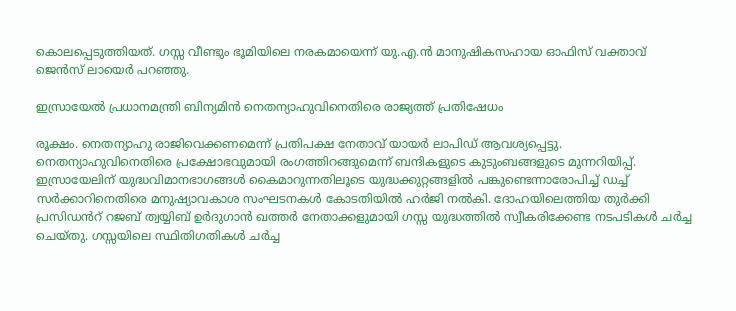കൊലപ്പെടുത്തിയത്. ഗസ്സ വീണ്ടും ഭൂമിയിലെ നരകമായെന്ന് യു.എ.ൻ മാനുഷികസഹായ ഓഫിസ് വക്താവ് ജെൻസ് ലായെര്‍ പറഞ്ഞു.

ഇസ്രായേല്‍ പ്രധാനമന്ത്രി ബിന്യമിൻ നെതന്യാഹുവിനെതിരെ രാജ്യത്ത് പ്രതിഷേധം

രൂക്ഷം. നെതന്യാഹു രാജിവെക്കണമെന്ന് പ്രതിപക്ഷ നേതാവ് യായര്‍ ലാപിഡ് ആവശ്യപ്പെട്ടു. നെതന്യാഹുവിനെതിരെ പ്രക്ഷോഭവുമായി രംഗത്തിറങ്ങുമെന്ന് ബന്ദികളുടെ കുടുംബങ്ങളുടെ മുന്നറിയിപ്പ്. ഇസ്രായേലിന് യുദ്ധവിമാനഭാഗങ്ങള്‍ കൈമാറുന്നതിലൂടെ യുദ്ധക്കുറ്റങ്ങളില്‍ പങ്കുണ്ടെന്നാരോപിച്ച്‌ ഡച്ച്‌ സര്‍ക്കാറിനെതിരെ മനുഷ്യാവകാശ സംഘടനകള്‍ കോടതിയില്‍ ഹര്‍ജി നല്‍കി. ദോഹയിലെത്തിയ തുര്‍ക്കി പ്രസിഡൻറ് റജബ് ത്വയ്യിബ് ഉര്‍ദുഗാൻ ഖത്തര്‍ നേതാക്കളുമായി ഗസ്സ യുദ്ധത്തില്‍ സ്വീകരിക്കേണ്ട നടപടികള്‍ ചര്‍ച്ച ചെയ്തു. ഗസ്സയിലെ സ്ഥിതിഗതികള്‍ ചര്‍ച്ച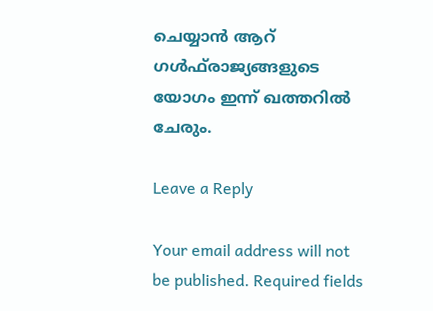ചെയ്യാൻ ആറ് ഗള്‍ഫ്‌രാജ്യങ്ങളുടെ യോഗം ഇന്ന് ഖത്തറില്‍ ചേരും.

Leave a Reply

Your email address will not be published. Required fields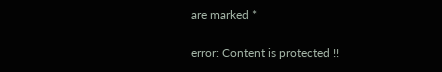are marked *

error: Content is protected !!